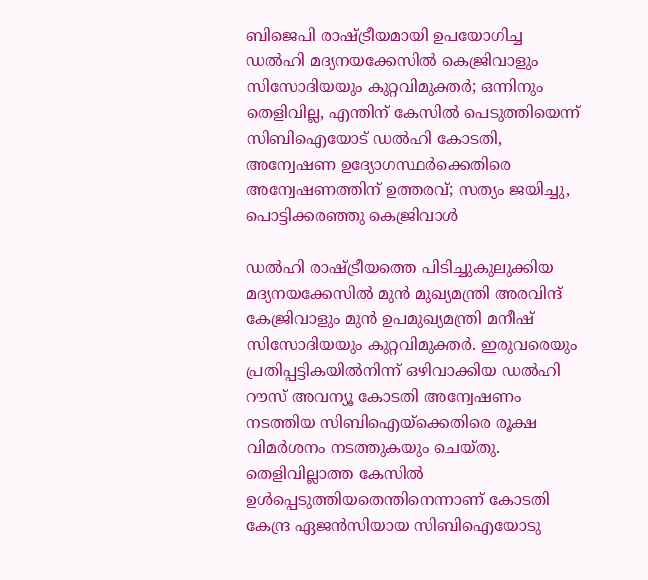ബിജെപി രാഷ്ട്രീയമായി ഉപയോഗിച്ച ഡല്‍ഹി മദ്യനയക്കേസില്‍ കെജ്രിവാളും സിസോദിയയും കുറ്റവിമുക്തര്‍; ഒന്നിനും തെളിവില്ല, എന്തിന് കേസില്‍ പെടുത്തിയെന്ന് സിബിഐയോട് ഡല്‍ഹി കോടതി, അന്വേഷണ ഉദ്യോഗസ്ഥര്‍ക്കെതിരെ അന്വേഷണത്തിന് ഉത്തരവ്; സത്യം ജയിച്ചു, പൊട്ടിക്കരഞ്ഞു കെജ്രിവാള്‍

ഡല്‍ഹി രാഷ്ട്രീയത്തെ പിടിച്ചുകുലുക്കിയ മദ്യനയക്കേസില്‍ മുന്‍ മുഖ്യമന്ത്രി അരവിന്ദ് കേജ്രിവാളും മുന്‍ ഉപമുഖ്യമന്ത്രി മനീഷ് സിസോദിയയും കുറ്റവിമുക്തര്‍. ഇരുവരെയും പ്രതിപ്പട്ടികയില്‍നിന്ന് ഒഴിവാക്കിയ ഡല്‍ഹി റൗസ് അവന്യൂ കോടതി അന്വേഷണം നടത്തിയ സിബിഐയ്‌ക്കെതിരെ രൂക്ഷ വിമര്‍ശനം നടത്തുകയും ചെയ്തു. തെളിവില്ലാത്ത കേസില്‍ ഉള്‍പ്പെടുത്തിയതെന്തിനെന്നാണ് കോടതി കേന്ദ്ര ഏജന്‍സിയായ സിബിഐയോടു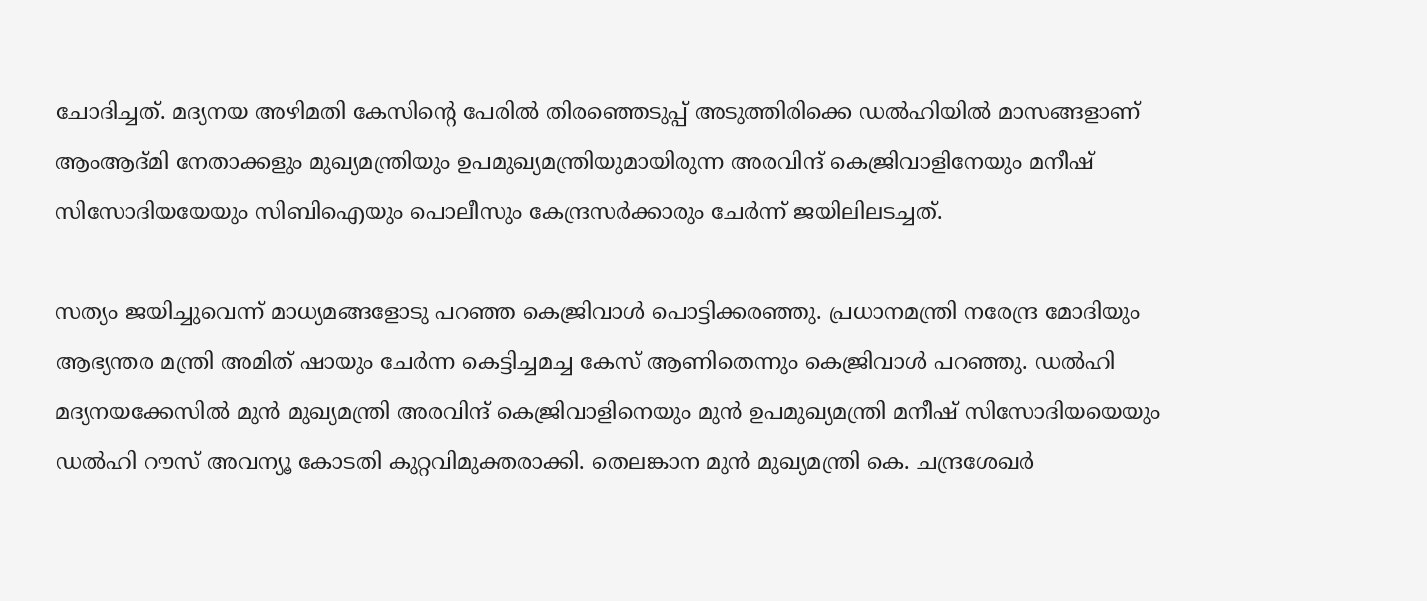ചോദിച്ചത്. മദ്യനയ അഴിമതി കേസിന്റെ പേരില്‍ തിരഞ്ഞെടുപ്പ് അടുത്തിരിക്കെ ഡല്‍ഹിയില്‍ മാസങ്ങളാണ് ആംആദ്മി നേതാക്കളും മുഖ്യമന്ത്രിയും ഉപമുഖ്യമന്ത്രിയുമായിരുന്ന അരവിന്ദ് കെജ്രിവാളിനേയും മനീഷ് സിസോദിയയേയും സിബിഐയും പൊലീസും കേന്ദ്രസര്‍ക്കാരും ചേര്‍ന്ന് ജയിലിലടച്ചത്.

സത്യം ജയിച്ചുവെന്ന് മാധ്യമങ്ങളോടു പറഞ്ഞ കെജ്രിവാള്‍ പൊട്ടിക്കരഞ്ഞു. പ്രധാനമന്ത്രി നരേന്ദ്ര മോദിയും ആഭ്യന്തര മന്ത്രി അമിത് ഷായും ചേര്‍ന്ന കെട്ടിച്ചമച്ച കേസ് ആണിതെന്നും കെജ്രിവാള്‍ പറഞ്ഞു. ഡല്‍ഹി മദ്യനയക്കേസില്‍ മുന്‍ മുഖ്യമന്ത്രി അരവിന്ദ് കെജ്രിവാളിനെയും മുന്‍ ഉപമുഖ്യമന്ത്രി മനീഷ് സിസോദിയയെയും ഡല്‍ഹി റൗസ് അവന്യൂ കോടതി കുറ്റവിമുക്തരാക്കി. തെലങ്കാന മുന്‍ മുഖ്യമന്ത്രി കെ. ചന്ദ്രശേഖര്‍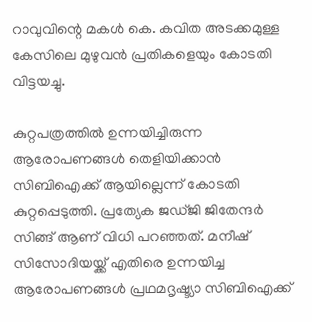റാവുവിന്റെ മകള്‍ കെ. കവിത അടക്കമുള്ള കേസിലെ മുഴുവന്‍ പ്രതികളെയും കോടതി വിട്ടയച്ചു.

കുറ്റപത്രത്തില്‍ ഉന്നയിച്ചിരുന്ന ആരോപണങ്ങള്‍ തെളിയിക്കാന്‍ സിബിഐക്ക് ആയില്ലെന്ന് കോടതി കുറ്റപ്പെടുത്തി. പ്രത്യേക ജഡ്ജി ജിതേന്ദര്‍ സിങ്ങ് ആണ് വിധി പറഞ്ഞത്. മനീഷ് സിസോദിയയ്ക്ക് എതിരെ ഉന്നയിച്ച ആരോപണങ്ങള്‍ പ്രഥമദൃഷ്ട്യാ സിബിഐക്ക്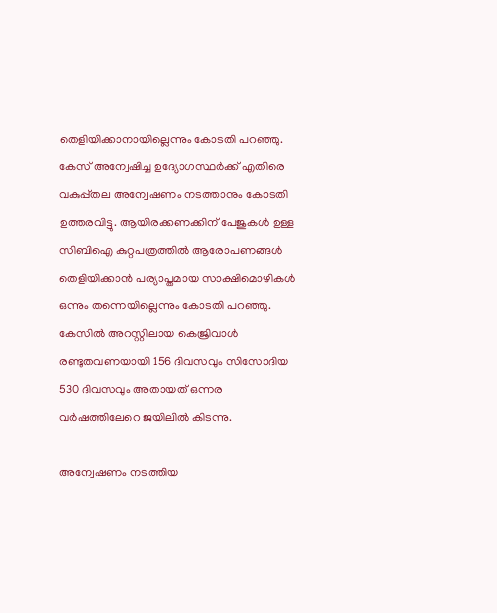തെളിയിക്കാനായില്ലെന്നും കോടതി പറഞ്ഞു. കേസ് അന്വേഷിച്ച ഉദ്യോഗസ്ഥര്‍ക്ക് എതിരെ വകുപ്പ്തല അന്വേഷണം നടത്താനും കോടതി ഉത്തരവിട്ടു. ആയിരക്കണക്കിന് പേജുകള്‍ ഉള്ള സിബിഐ കുറ്റപത്രത്തില്‍ ആരോപണങ്ങള്‍ തെളിയിക്കാന്‍ പര്യാപ്തമായ സാക്ഷിമൊഴികള്‍ ഒന്നും തന്നെയില്ലെന്നും കോടതി പറഞ്ഞു. കേസില്‍ അറസ്റ്റിലായ കെജ്രിവാള്‍ രണ്ടുതവണയായി 156 ദിവസവും സിസോദിയ 530 ദിവസവും അതായത് ഒന്നര വര്‍ഷത്തിലേറെ ജയിലില്‍ കിടന്നു.

അന്വേഷണം നടത്തിയ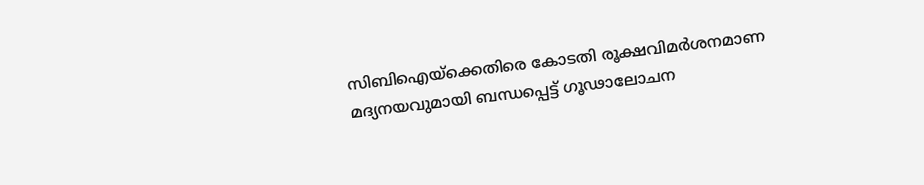സിബിഐയ്‌ക്കെതിരെ കോടതി രൂക്ഷവിമര്‍ശനമാണ മദ്യനയവുമായി ബന്ധപ്പെട്ട് ഗൂഢാലോചന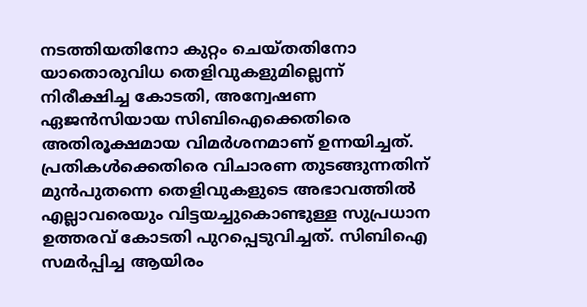നടത്തിയതിനോ കുറ്റം ചെയ്തതിനോ യാതൊരുവിധ തെളിവുകളുമില്ലെന്ന് നിരീക്ഷിച്ച കോടതി, അന്വേഷണ ഏജന്‍സിയായ സിബിഐക്കെതിരെ അതിരൂക്ഷമായ വിമര്‍ശനമാണ് ഉന്നയിച്ചത്. പ്രതികള്‍ക്കെതിരെ വിചാരണ തുടങ്ങുന്നതിന് മുന്‍പുതന്നെ തെളിവുകളുടെ അഭാവത്തില്‍ എല്ലാവരെയും വിട്ടയച്ചുകൊണ്ടുള്ള സുപ്രധാന ഉത്തരവ് കോടതി പുറപ്പെടുവിച്ചത്. സിബിഐ സമര്‍പ്പിച്ച ആയിരം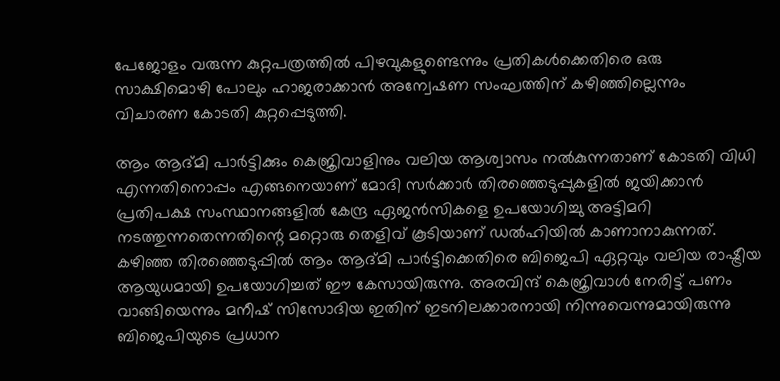പേജോളം വരുന്ന കുറ്റപത്രത്തില്‍ പിഴവുകളുണ്ടെന്നും പ്രതികള്‍ക്കെതിരെ ഒരു സാക്ഷിമൊഴി പോലും ഹാജരാക്കാന്‍ അന്വേഷണ സംഘത്തിന് കഴിഞ്ഞില്ലെന്നും വിചാരണ കോടതി കുറ്റപ്പെടുത്തി.

ആം ആദ്മി പാര്‍ട്ടിക്കും കെജ്രിവാളിനും വലിയ ആശ്വാസം നല്‍കുന്നതാണ് കോടതി വിധി എന്നതിനൊപ്പം എങ്ങനെയാണ് മോദി സര്‍ക്കാര്‍ തിരഞ്ഞെടുപ്പുകളില്‍ ജയിക്കാന്‍ പ്രതിപക്ഷ സംസ്ഥാനങ്ങളില്‍ കേന്ദ്ര ഏജന്‍സികളെ ഉപയോഗിച്ചു അട്ടിമറി നടത്തുന്നതെന്നതിന്റെ മറ്റൊരു തെളിവ് കൂടിയാണ് ഡല്‍ഹിയില്‍ കാണാനാകുന്നത്.
കഴിഞ്ഞ തിരഞ്ഞെടുപ്പില്‍ ആം ആദ്മി പാര്‍ട്ടിക്കെതിരെ ബിജെപി ഏറ്റവും വലിയ രാഷ്ട്രീയ ആയുധമായി ഉപയോഗിച്ചത് ഈ കേസായിരുന്നു. അരവിന്ദ് കെജ്രിവാള്‍ നേരിട്ട് പണം വാങ്ങിയെന്നും മനീഷ് സിസോദിയ ഇതിന് ഇടനിലക്കാരനായി നിന്നുവെന്നുമായിരുന്നു ബിജെപിയുടെ പ്രധാന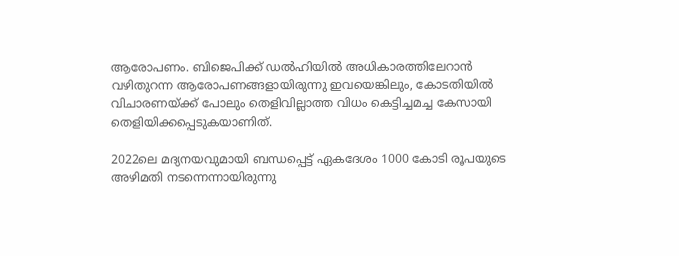ആരോപണം. ബിജെപിക്ക് ഡല്‍ഹിയില്‍ അധികാരത്തിലേറാന്‍ വഴിതുറന്ന ആരോപണങ്ങളായിരുന്നു ഇവയെങ്കിലും, കോടതിയില്‍ വിചാരണയ്ക്ക് പോലും തെളിവില്ലാത്ത വിധം കെട്ടിച്ചമച്ച കേസായി തെളിയിക്കപ്പെടുകയാണിത്.

2022ലെ മദ്യനയവുമായി ബന്ധപ്പെട്ട് ഏകദേശം 1000 കോടി രൂപയുടെ അഴിമതി നടന്നെന്നായിരുന്നു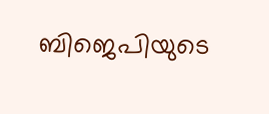ബിജെപിയുടെ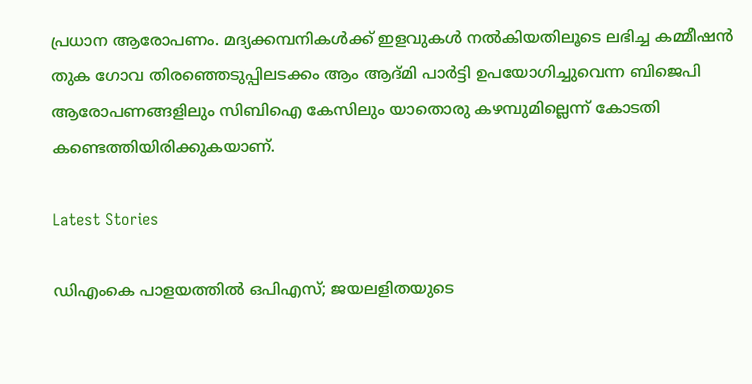പ്രധാന ആരോപണം. മദ്യക്കമ്പനികള്‍ക്ക് ഇളവുകള്‍ നല്‍കിയതിലൂടെ ലഭിച്ച കമ്മീഷന്‍ തുക ഗോവ തിരഞ്ഞെടുപ്പിലടക്കം ആം ആദ്മി പാര്‍ട്ടി ഉപയോഗിച്ചുവെന്ന ബിജെപി ആരോപണങ്ങളിലും സിബിഐ കേസിലും യാതൊരു കഴമ്പുമില്ലെന്ന് കോടതി കണ്ടെത്തിയിരിക്കുകയാണ്.

Latest Stories

ഡിഎംകെ പാളയത്തില്‍ ഒപിഎസ്; ജയലളിതയുടെ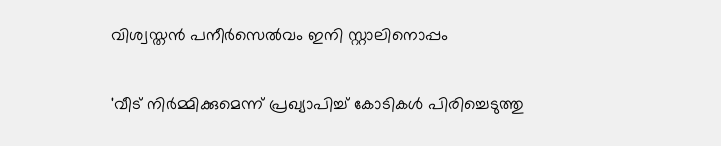വിശ്വസ്തന്‍ പനീര്‍സെല്‍വം ഇനി സ്റ്റാലിനൊപ്പം

'വീട് നിര്‍മ്മിക്കുമെന്ന് പ്രഖ്യാപിച്ച് കോടികള്‍ പിരിച്ചെടുത്തു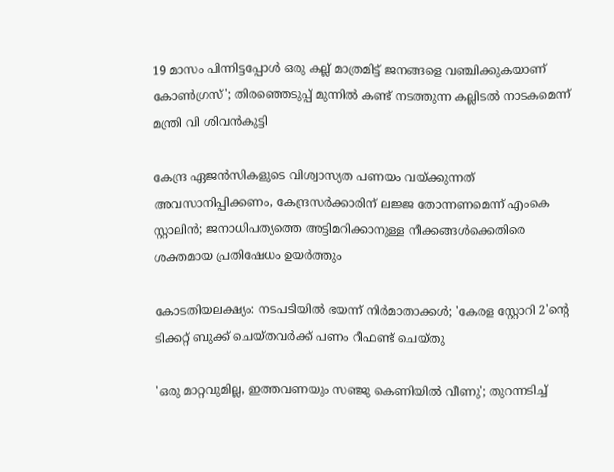19 മാസം പിന്നിട്ടപ്പോള്‍ ഒരു കല്ല് മാത്രമിട്ട് ജനങ്ങളെ വഞ്ചിക്കുകയാണ് കോണ്‍ഗ്രസ്'; തിരഞ്ഞെടുപ്പ് മുന്നില്‍ കണ്ട് നടത്തുന്ന കല്ലിടല്‍ നാടകമെന്ന് മന്ത്രി വി ശിവന്‍കുട്ടി

കേന്ദ്ര ഏജന്‍സികളുടെ വിശ്വാസ്യത പണയം വയ്ക്കുന്നത് അവസാനിപ്പിക്കണം, കേന്ദ്രസര്‍ക്കാരിന് ലജ്ജ തോന്നണമെന്ന് എംകെ സ്റ്റാലിന്‍; ജനാധിപത്യത്തെ അട്ടിമറിക്കാനുള്ള നീക്കങ്ങള്‍ക്കെതിരെ ശക്തമായ പ്രതിഷേധം ഉയര്‍ത്തും

കോടതിയലക്ഷ്യം: നടപടിയിൽ ഭയന്ന് നിർമാതാക്കൾ; 'കേരള സ്റ്റോറി 2'ന്റെ ടിക്കറ്റ് ബുക്ക് ചെയ്തവർക്ക് പണം റീഫണ്ട് ചെയ്തു

'ഒരു മാറ്റവുമില്ല, ഇത്തവണയും സഞ്ജു കെണിയിൽ വീണു'; തുറന്നടിച്ച്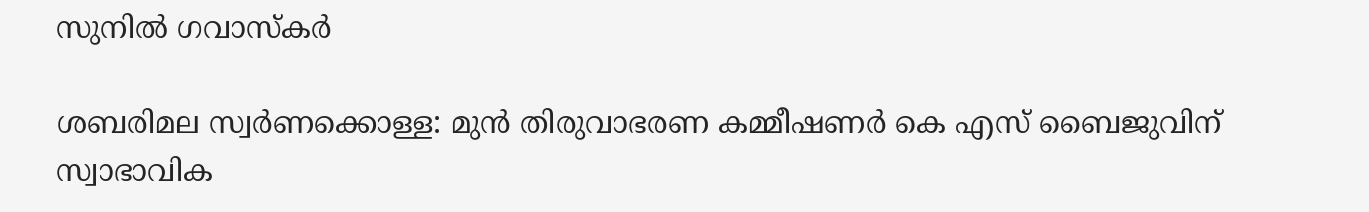സുനിൽ ഗവാസ്കർ

ശബരിമല സ്വര്‍ണക്കൊള്ള: മുന്‍ തിരുവാഭരണ കമ്മീഷണര്‍ കെ എസ് ബൈജുവിന് സ്വാഭാവിക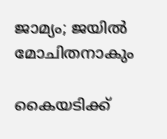ജാമ്യം; ജയില്‍ മോചിതനാകും

കൈയടിക്ക്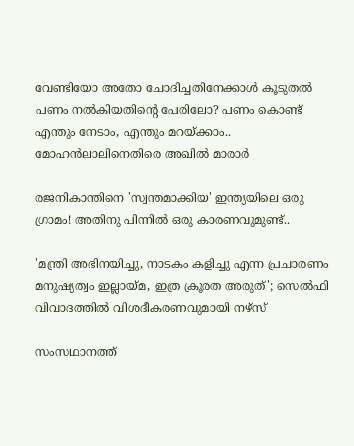വേണ്ടിയോ അതോ ചോദിച്ചതിനേക്കാൾ കൂടുതൽ പണം നൽകിയതിന്റെ പേരിലോ? പണം കൊണ്ട് എന്തും നേടാം, എന്തും മറയ്ക്കാം.. മോഹൻലാലിനെതിരെ അഖിൽ മാരാർ

രജനികാന്തിനെ 'സ്വന്തമാക്കിയ' ഇന്ത്യയിലെ ഒരു ഗ്രാമം! അതിനു പിന്നിൽ ഒരു കാരണവുമുണ്ട്..

'മന്ത്രി അഭിനയിച്ചു, നാടകം കളിച്ചു എന്ന പ്രചാരണം മനുഷ്യത്വം ഇല്ലായ്മ, ഇത്ര ക്രൂരത അരുത്'; സെൽഫി വിവാദത്തിൽ വിശദീകരണവുമായി നഴ്സ്

സംസഥാനത്ത്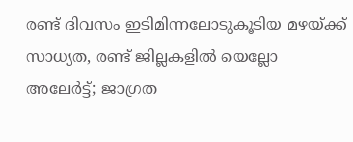രണ്ട് ദിവസം ഇടിമിന്നലോടുകൂടിയ മഴയ്ക്ക് സാധ്യത, രണ്ട് ജില്ലകളിൽ യെല്ലോ അലേർട്ട്; ജാഗ്രത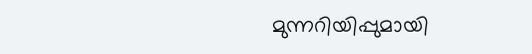മുന്നറിയിപ്പുമായി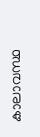കാലാവസ്ഥ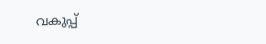വകുപ്പ്